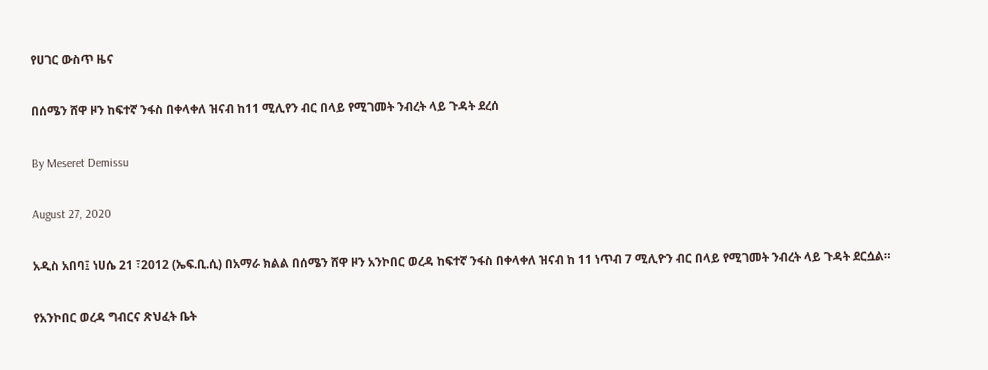የሀገር ውስጥ ዜና

በሰሜን ሸዋ ዞን ከፍተኛ ንፋስ በቀላቀለ ዝናብ ከ11 ሚሊየን ብር በላይ የሚገመት ንብረት ላይ ጉዳት ደረሰ

By Meseret Demissu

August 27, 2020

አዲስ አበባ፤ ነሀሴ 21 ፣2012 (ኤፍ.ቢ.ሲ) በአማራ ክልል በሰሜን ሸዋ ዞን አንኮበር ወረዳ ከፍተኛ ንፋስ በቀላቀለ ዝናብ ከ 11 ነጥብ 7 ሚሊዮን ብር በላይ የሚገመት ንብረት ላይ ጉዳት ደርሷል።

የአንኮበር ወረዳ ግብርና ጽህፈት ቤት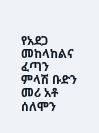የአደጋ መከላከልና ፈጣን ምላሽ ቡድን መሪ አቶ ሰለሞን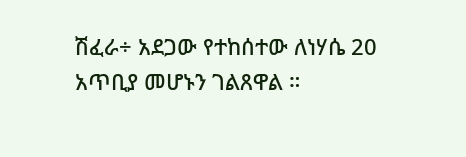ሽፈራ÷ አደጋው የተከሰተው ለነሃሴ 20 አጥቢያ መሆኑን ገልጸዋል ።